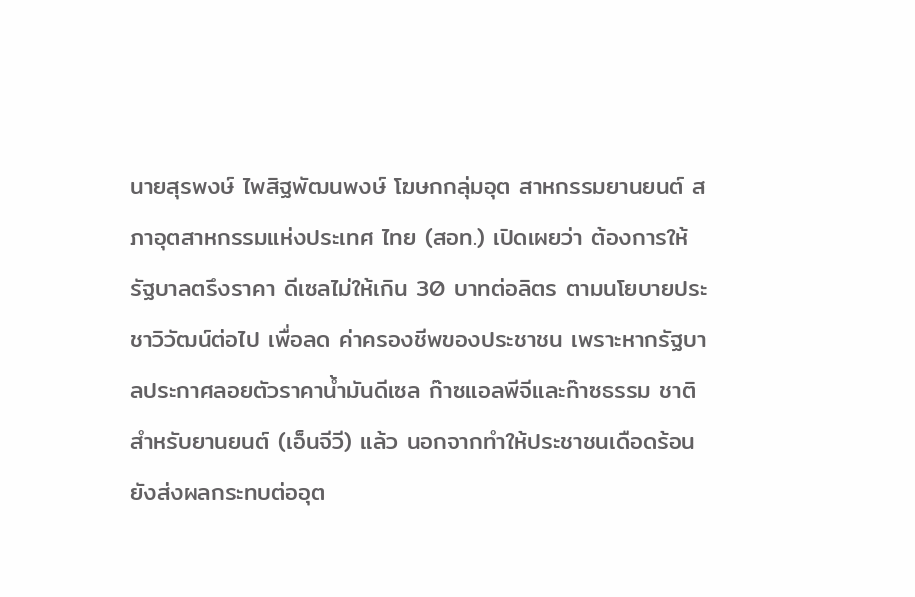นายสุรพงษ์ ไพสิฐพัฒนพงษ์ โฆษกกลุ่มอุต สาหกรรมยานยนต์ สภาอุตสาหกรรมแห่งประเทศ ไทย (สอท.) เปิดเผยว่า ต้องการให้รัฐบาลตรึงราคา ดีเซลไม่ให้เกิน 30 บาทต่อลิตร ตามนโยบายประ ชาวิวัฒน์ต่อไป เพื่อลด ค่าครองชีพของประชาชน เพราะหากรัฐบาลประกาศลอยตัวราคาน้ำมันดีเซล ก๊าซแอลพีจีและก๊าซธรรม ชาติสำหรับยานยนต์ (เอ็นจีวี) แล้ว นอกจากทำให้ประชาชนเดือดร้อนยังส่งผลกระทบต่ออุต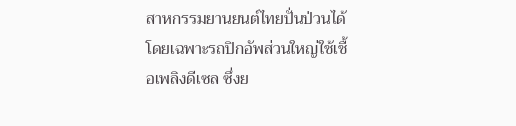สาหกรรมยานยนต์ไทยปั่นป่วนได้ โดยเฉพาะรถปิกอัพส่วนใหญ่ใช้เชื้อเพลิงดีเซล ซึ่งย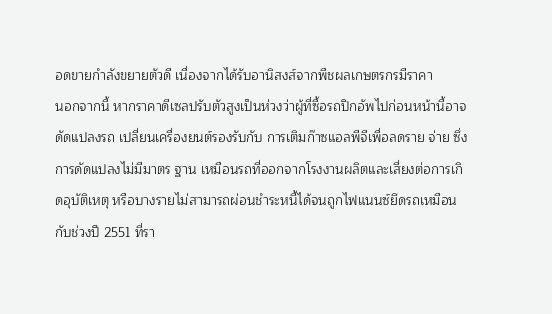อดขายกำลังขยายตัวดี เนื่องจากได้รับอานิสงส์จากพืชผลเกษตรกรมีราคา
นอกจากนี้ หากราคาดีเซลปรับตัวสูงเป็นห่วงว่าผู้ที่ซื้อรถปิกอัพไปก่อนหน้านี้อาจดัดแปลงรถ เปลี่ยนเครื่องยนต์รองรับกับ การเติมก๊าซแอลพีจีเพื่อลดราย จ่าย ซึ่งการดัดแปลงไม่มีมาตร ฐาน เหมือนรถที่ออกจากโรงงานผลิตและเสี่ยงต่อการเกิดอุบัติเหตุ หรือบางรายไม่สามารถผ่อนชำระหนี้ได้จนถูกไฟแนนซ์ยึดรถเหมือนกับช่วงปี 2551 ที่รา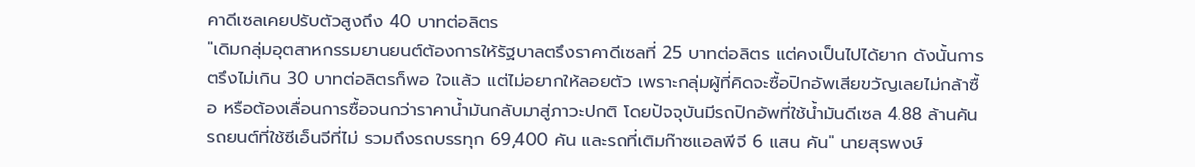คาดีเซลเคยปรับตัวสูงถึง 40 บาทต่อลิตร
"เดิมกลุ่มอุตสาหกรรมยานยนต์ต้องการให้รัฐบาลตรึงราคาดีเซลที่ 25 บาทต่อลิตร แต่คงเป็นไปได้ยาก ดังนั้นการตรึงไม่เกิน 30 บาทต่อลิตรก็พอ ใจแล้ว แต่ไม่อยากให้ลอยตัว เพราะกลุ่มผู้ที่คิดจะซื้อปิกอัพเสียขวัญเลยไม่กล้าซื้อ หรือต้องเลื่อนการซื้อจนกว่าราคาน้ำมันกลับมาสู่ภาวะปกติ โดยปัจจุบันมีรถปิกอัพที่ใช้น้ำมันดีเซล 4.88 ล้านคัน รถยนต์ที่ใช้ซีเอ็นจีที่ไม่ รวมถึงรถบรรทุก 69,400 คัน และรถที่เติมก๊าซแอลพีจี 6 แสน คัน" นายสุรพงษ์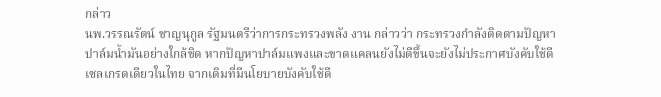กล่าว
นพ.วรรณรัตน์ ชาญนุกูล รัฐมนตรีว่าการกระทรวงพลัง งาน กล่าวว่า กระทรวงกำลังติดตามปัญหาปาล์มน้ำมันอย่างใกล้ชิด หากปัญหาปาล์มแพงและขาดแคลนยังไม่ดีขึ้นจะยังไม่ประกาศบังคับใช้ดีเซลเกรดเดียวในไทย จากเดิมที่มีนโยบายบังคับใช้ดี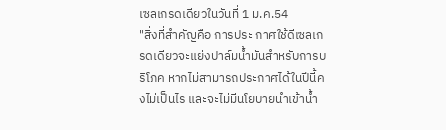เซลเกรดเดียวในวันที่ 1 ม.ค.54
"สิ่งที่สำคัญคือ การประ กาศใช้ดีเซลเกรดเดียวจะแย่งปาล์มน้ำมันสำหรับการบริโภค หากไม่สามารถประกาศได้ในปีนี้คงไม่เป็นไร และจะไม่มีนโยบายนำเข้าน้ำ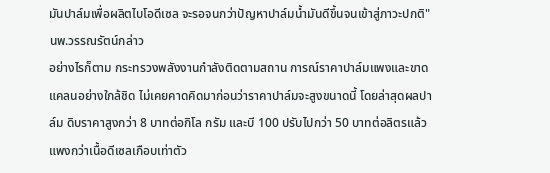มันปาล์มเพื่อผลิตไบโอดีเซล จะรอจนกว่าปัญหาปาล์มน้ำมันดีขึ้นจนเข้าสู่ภาวะปกติ" นพ.วรรณรัตน์กล่าว
อย่างไรก็ตาม กระทรวงพลังงานกำลังติดตามสถาน การณ์ราคาปาล์มแพงและขาดแคลนอย่างใกล้ชิด ไม่เคยคาดคิดมาก่อนว่าราคาปาล์มจะสูงขนาดนี้ โดยล่าสุดผลปาล์ม ดิบราคาสูงกว่า 8 บาทต่อกิโล กรัม และบี 100 ปรับไปกว่า 50 บาทต่อลิตรแล้ว แพงกว่าเนื้อดีเซลเกือบเท่าตัว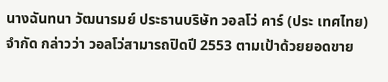นางฉันทนา วัฒนารมย์ ประธานบริษัท วอลโว่ คาร์ (ประ เทศไทย) จำกัด กล่าวว่า วอลโว่สามารถปิดปี 2553 ตามเป้าด้วยยอดขาย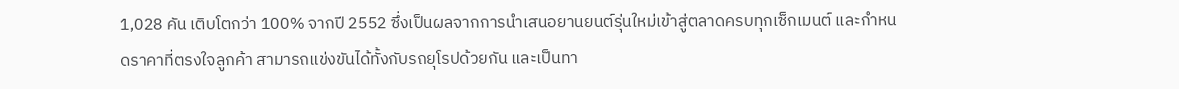1,028 คัน เติบโตกว่า 100% จากปี 2552 ซึ่งเป็นผลจากการนำเสนอยานยนต์รุ่นใหม่เข้าสู่ตลาดครบทุกเซ็กเมนต์ และกำหนดราคาที่ตรงใจลูกค้า สามารถแข่งขันได้ทั้งกับรถยุโรปด้วยกัน และเป็นทา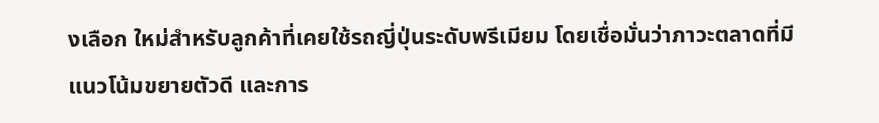งเลือก ใหม่สำหรับลูกค้าที่เคยใช้รถญี่ปุ่นระดับพรีเมียม โดยเชื่อมั่นว่าภาวะตลาดที่มีแนวโน้มขยายตัวดี และการ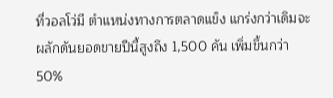ที่วอลโว่มี ตำแหน่งทางการตลาดแข็ง แกร่งกว่าเดิมจะผลักดันยอดขายปีนี้สูงถึง 1,500 คัน เพิ่มขึ้นกว่า 50%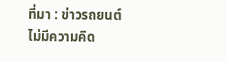ที่มา : ข่าวรถยนต์
ไม่มีความคิด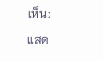เห็น:
แสด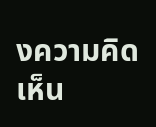งความคิดเห็น